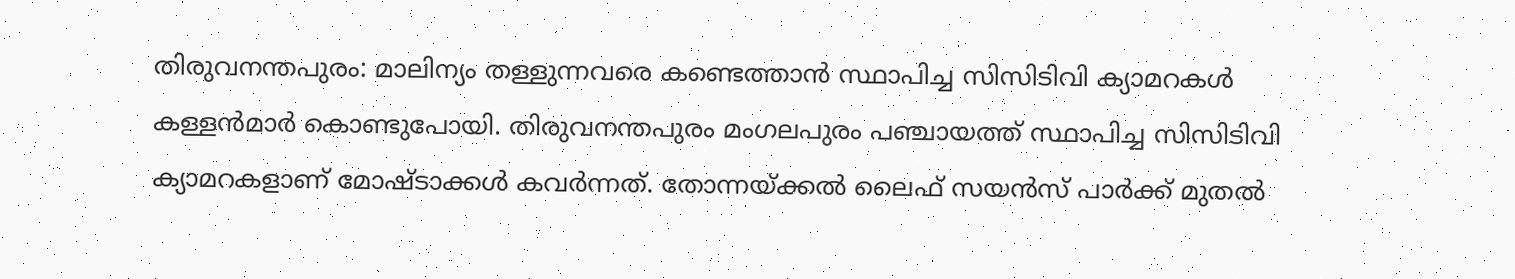തിരുവനന്തപുരം: മാലിന്യം തള്ളുന്നവരെ കണ്ടെത്താൻ സ്ഥാപിച്ച സിസിടിവി ക്യാമറകൾ കള്ളൻമാർ കൊണ്ടുപോയി. തിരുവനന്തപുരം മംഗലപുരം പഞ്ചായത്ത് സ്ഥാപിച്ച സിസിടിവി ക്യാമറകളാണ് മോഷ്ടാക്കൾ കവർന്നത്. തോന്നയ്ക്കൽ ലൈഫ് സയൻസ് പാർക്ക് മുതൽ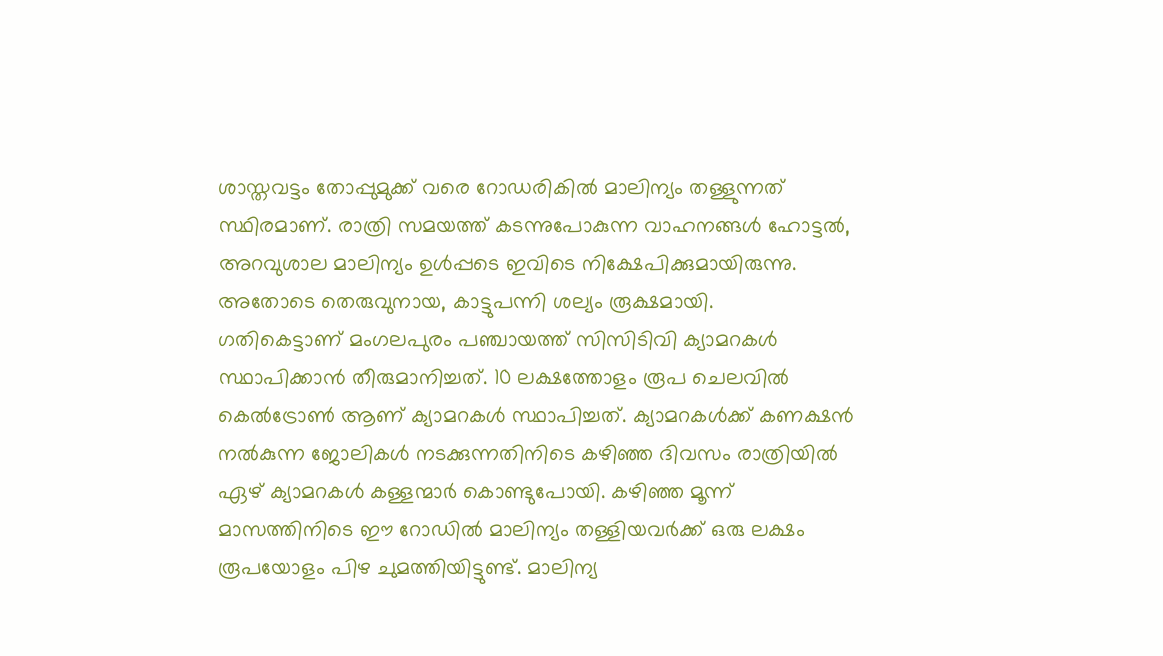ശാസ്തവട്ടം തോപ്പുമുക്ക് വരെ റോഡരികിൽ മാലിന്യം തള്ളുന്നത് സ്ഥിരമാണ്. രാത്രി സമയത്ത് കടന്നുപോകുന്ന വാഹനങ്ങൾ ഹോട്ടൽ, അറവുശാല മാലിന്യം ഉൾപ്പടെ ഇവിടെ നിക്ഷേപിക്കുമായിരുന്നു. അതോടെ തെരുവുനായ, കാട്ടുപന്നി ശല്യം രൂക്ഷമായി.
ഗതികെട്ടാണ് മംഗലപുരം പഞ്ചായത്ത് സിസിടിവി ക്യാമറകൾ സ്ഥാപിക്കാൻ തീരുമാനിച്ചത്. 10 ലക്ഷത്തോളം രൂപ ചെലവിൽ കെൽട്രോൺ ആണ് ക്യാമറകൾ സ്ഥാപിച്ചത്. ക്യാമറകൾക്ക് കണക്ഷൻ നൽകുന്ന ജോലികൾ നടക്കുന്നതിനിടെ കഴിഞ്ഞ ദിവസം രാത്രിയിൽ ഏഴ് ക്യാമറകൾ കള്ളന്മാർ കൊണ്ടുപോയി. കഴിഞ്ഞ മൂന്ന് മാസത്തിനിടെ ഈ റോഡിൽ മാലിന്യം തള്ളിയവർക്ക് ഒരു ലക്ഷം രൂപയോളം പിഴ ചുമത്തിയിട്ടുണ്ട്. മാലിന്യ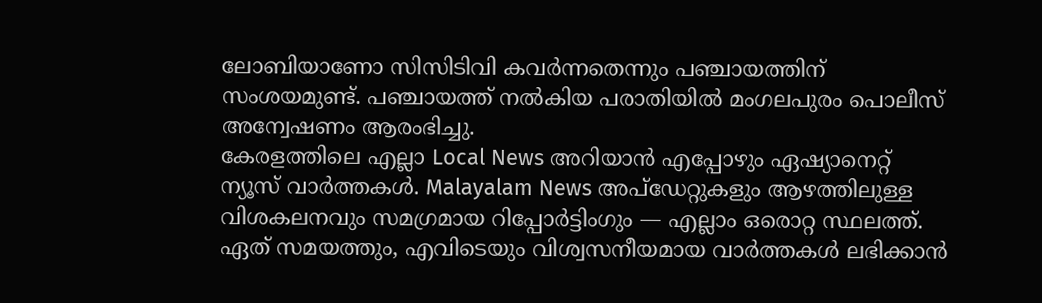ലോബിയാണോ സിസിടിവി കവർന്നതെന്നും പഞ്ചായത്തിന് സംശയമുണ്ട്. പഞ്ചായത്ത് നൽകിയ പരാതിയിൽ മംഗലപുരം പൊലീസ് അന്വേഷണം ആരംഭിച്ചു.
കേരളത്തിലെ എല്ലാ Local News അറിയാൻ എപ്പോഴും ഏഷ്യാനെറ്റ് ന്യൂസ് വാർത്തകൾ. Malayalam News അപ്ഡേറ്റുകളും ആഴത്തിലുള്ള വിശകലനവും സമഗ്രമായ റിപ്പോർട്ടിംഗും — എല്ലാം ഒരൊറ്റ സ്ഥലത്ത്. ഏത് സമയത്തും, എവിടെയും വിശ്വസനീയമായ വാർത്തകൾ ലഭിക്കാൻ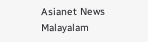Asianet News Malayalam